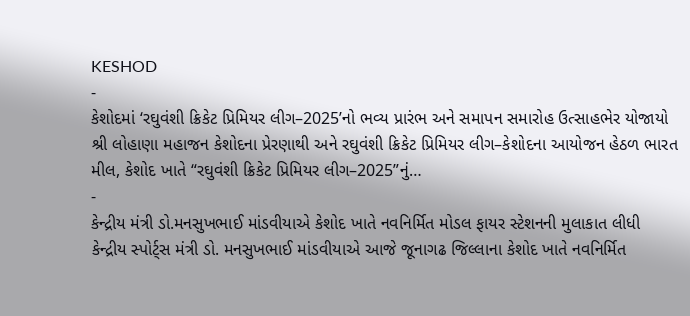KESHOD
-
કેશોદમાં ‘રઘુવંશી ક્રિકેટ પ્રિમિયર લીગ–2025’નો ભવ્ય પ્રારંભ અને સમાપન સમારોહ ઉત્સાહભેર યોજાયો
શ્રી લોહાણા મહાજન કેશોદના પ્રેરણાથી અને રઘુવંશી ક્રિકેટ પ્રિમિયર લીગ–કેશોદના આયોજન હેઠળ ભારત મીલ, કેશોદ ખાતે “રઘુવંશી ક્રિકેટ પ્રિમિયર લીગ–2025”નું…
-
કેન્દ્રીય મંત્રી ડો.મનસુખભાઈ માંડવીયાએ કેશોદ ખાતે નવનિર્મિત મોડલ ફાયર સ્ટેશનની મુલાકાત લીધી
કેન્દ્રીય સ્પોર્ટ્સ મંત્રી ડો. મનસુખભાઈ માંડવીયાએ આજે જૂનાગઢ જિલ્લાના કેશોદ ખાતે નવનિર્મિત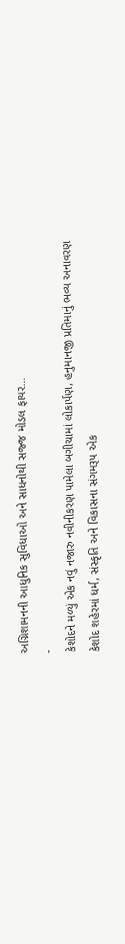અગ્નિશામનની આધુનિક સુવિધાઓ અને સાધનોથી સજ્જ મોડલ ફાયર…
-
કેશોદને મળ્યું એક નવું નજારુ નવીનીકરણ પામેલા બગીચામાં લોકાર્પણ, હનુમાનજી પ્રતિમાનું ભવ્ય અનાવરણ
કેશોદ શહેરમાં ધર્મ, સંસ્કૃતિ અને વિકાસના સંગમરૂપ એક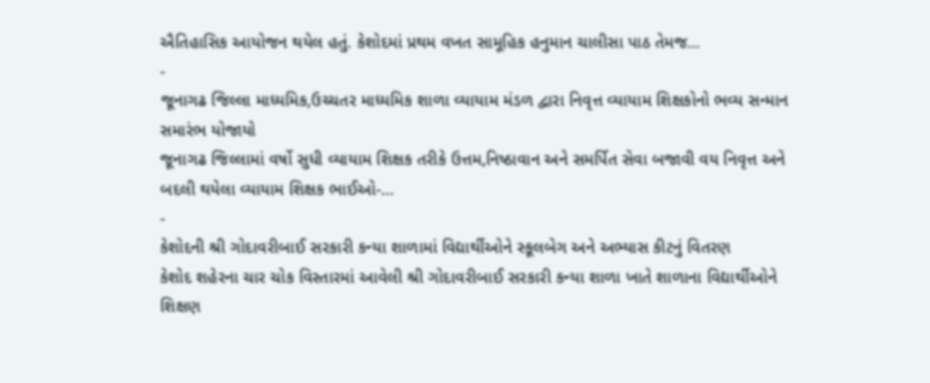ઐતિહાસિક આયોજન થયેલ હતું. કેશોદમાં પ્રથમ વખત સામૂહિક હનુમાન ચાલીસા પાઠ તેમજ…
-
જૂનાગઢ જિલ્લા માધ્યમિક,ઉચ્ચતર માધ્યમિક શાળા વ્યાયામ મંડળ દ્વારા નિવૃત્ત વ્યાયામ શિક્ષકોનો ભવ્ય સન્માન સમારંભ યોજાયો
જૂનાગઢ જિલ્લામાં વર્ષો સુધી વ્યાયામ શિક્ષક તરીકે ઉત્તમ,નિષ્ઠાવાન અને સમર્પિત સેવા બજાવી વય નિવૃત્ત અને બદલી થયેલા વ્યાયામ શિક્ષક ભાઈઓ-…
-
કેશોદની શ્રી ગોદાવરીબાઈ સરકારી કન્યા શાળામાં વિદ્યાર્થીઓને સ્કૂલબેગ અને અભ્યાસ કીટનું વિતરણ
કેશોદ શહેરના ચાર ચોક વિસ્તારમાં આવેલી શ્રી ગોદાવરીબાઈ સરકારી કન્યા શાળા ખાતે શાળાના વિદ્યાર્થીઓને શિક્ષણ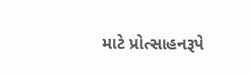માટે પ્રોત્સાહનરૂપે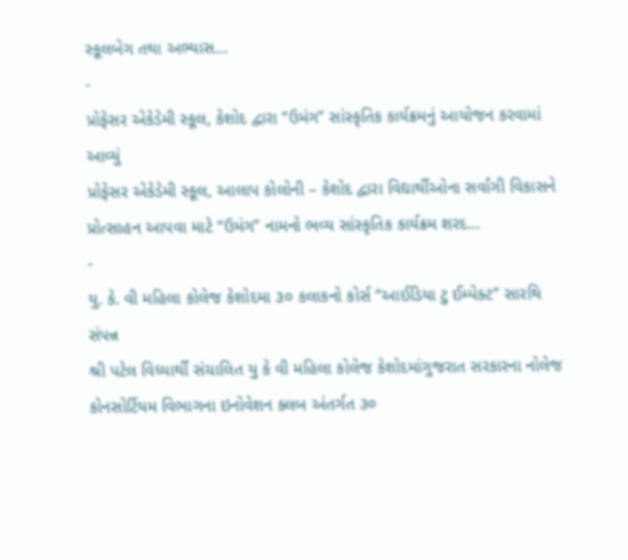સ્કૂલબેગ તથા અભ્યાસ…
-
પ્રોફેસર એકેડેમી સ્કૂલ, કેશોદ દ્વારા “ઉમંગ” સાંસ્કૃતિક કાર્યક્રમનું આયોજન કરવામાં આવ્યું
પ્રોફેસર એકેડેમી સ્કૂલ, આલાપ કોલોની – કેશોદ દ્વારા વિદ્યાર્થીઓના સર્વાંગી વિકાસને પ્રોત્સાહન આપવા માટે “ઉમંગ” નામનો ભવ્ય સાંસ્કૃતિક કાર્યક્રમ શરદ…
-
યુ. કે. વી મહિલા કોલેજ કેશોદમા ૩૦ કલાકનો કોર્સ “આઈડિયા ટુ ઈમ્પેક્ટ” સારથિ સંપન્ન
શ્રી પટેલ વિધ્યાર્થી સંચાલિત યુ કે વી મહિલા કોલેજ કેશોદમાંગુજરાત સરકારના નોલેજ કોનસોર્ટિયમ વિભાગના ઇનોવેશન ક્લબ અંતર્ગત ૩૦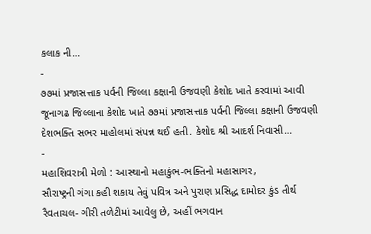કલાક ની…
-
૭૭માં પ્રજાસત્તાક પર્વની જિલ્લા કક્ષાની ઉજવણી કેશોદ ખાતે કરવામાં આવી
જૂનાગઢ જિલ્લાના કેશોદ ખાતે ૭૭માં પ્રજાસત્તાક પર્વની જિલ્લા કક્ષાની ઉજવણી દેશભક્તિ સભર માહોલમાં સંપન્ન થઈ હતી. કેશોદ શ્રી આદર્શ નિવાસી…
-
મહાશિવરાત્રી મેળો : આસ્થાનો મહાકુંભ-ભક્તિનો મહાસાગર,
સૌરાષ્ટ્રની ગંગા કહી શકાય તેવું પવિત્ર અને પુરાણ પ્રસિદ્ધ દામોદર કુંડ તીર્થ રૈવતાચલ- ગીરી તળેટીમાં આવેલુ છે, અહીં ભગવાન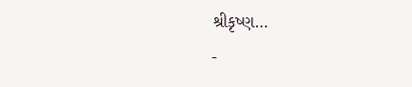શ્રીકૃષ્ણ…
-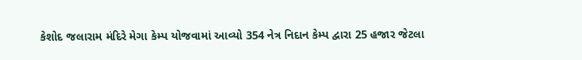કેશોદ જલારામ મંદિરે મેગા કેમ્પ યોજવામાં આવ્યો 354 નેત્ર નિદાન કેમ્પ દ્વારા 25 હજાર જેટલા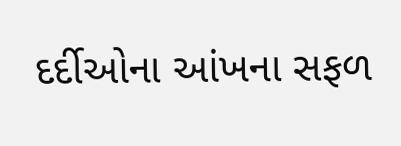દર્દીઓના આંખના સફળ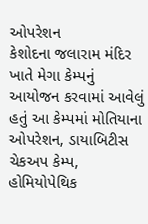ઓપરેશન
કેશોદના જલારામ મંદિર ખાતે મેગા કેમ્પનું આયોજન કરવામાં આવેલું હતું આ કેમ્પમાં મોતિયાના ઓપરેશન, ડાયાબિટીસ ચેકઅપ કેમ્પ, હોમિયોપેથિક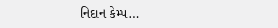નિદાન કેમ્પ…